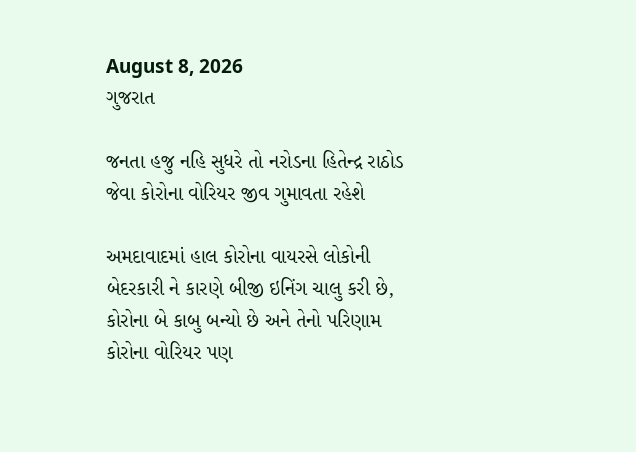August 8, 2026
ગુજરાત

જનતા હજુ નહિ સુધરે તો નરોડના હિતેન્દ્ર રાઠોડ જેવા કોરોના વોરિયર જીવ ગુમાવતા રહેશે

અમદાવાદમાં હાલ કોરોના વાયરસે લોકોની બેદરકારી ને કારણે બીજી ઇનિંગ ચાલુ કરી છે, કોરોના બે કાબુ બન્યો છે અને તેનો પરિણામ કોરોના વોરિયર પણ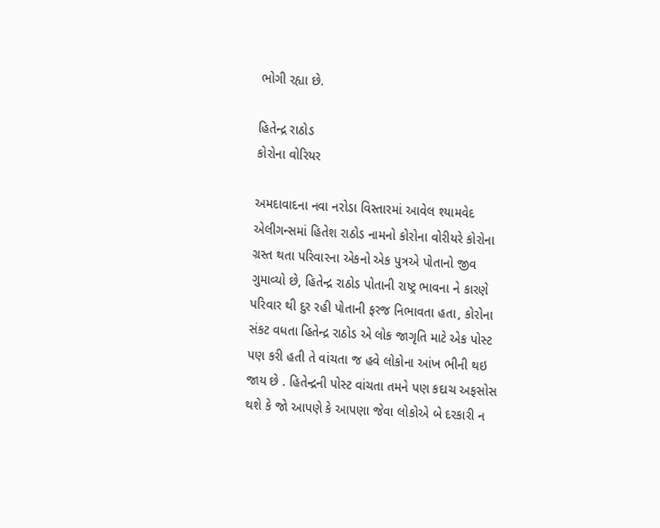ભોગી રહ્યા છે.

હિતેન્દ્ર રાઠોડ
કોરોના વોરિયર

અમદાવાદના નવા નરોડા વિસ્તારમાં આવેલ શ્યામવેદ એલીગન્સમાં હિતેશ રાઠોડ નામનો કોરોના વોરીયરે કોરોના ગ્રસ્ત થતા પરિવારના એકનો એક પુત્રએ પોતાનો જીવ ગુમાવ્યો છે, હિતેન્દ્ર રાઠોડ પોતાની રાષ્ટ્ર ભાવના ને કારણે પરિવાર થી દુર રહી પોતાની ફરજ નિભાવતા હતા, કોરોના સંકટ વધતા હિતેન્દ્ર રાઠોડ એ લોક જાગૃતિ માટે એક પોસ્ટ પણ કરી હતી તે વાંચતા જ હવે લોકોના આંખ ભીની થઇ જાય છે . હિતેન્દ્રની પોસ્ટ વાંચતા તમને પણ કદાચ અફસોસ થશે કે જો આપણે કે આપણા જેવા લોકોએ બે દરકારી ન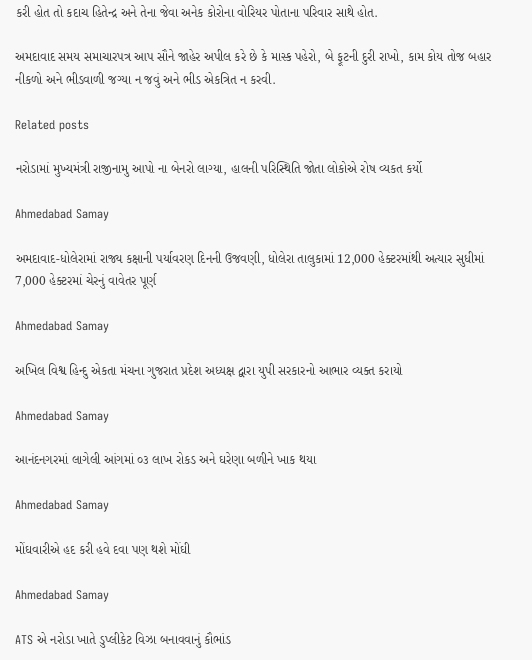કરી હોત તો કદાચ હિતેન્દ્ર અને તેના જેવા અનેક કોરોના વોરિયર પોતાના પરિવાર સાથે હોત.

અમદાવાદ સમય સમાચારપત્ર આપ સૌને જાહેર અપીલ કરે છે કે માસ્ક પહેરો, બે ફૂટની દુરી રાખો, કામ કોય તોજ બહાર નીકળો અને ભીડવાળી જગ્યા ન જવું અને ભીડ એકત્રિત ન કરવી.

Related posts

નરોડામાં મુખ્યમંત્રી રાજીનામુ આપો ના બેનરો લાગ્યા, હાલની પરિસ્થિતિ જોતા લોકોએ રોષ વ્યકત કર્યો

Ahmedabad Samay

અમદાવાદ-ધોલેરામાં રાજ્ય કક્ષાની પર્યાવરણ દિનની ઉજવણી, ધોલેરા તાલુકામાં 12,000 હેક્ટરમાંથી અત્યાર સુધીમાં 7,000 હેક્ટરમાં ચેરનું વાવેતર પૂર્ણ

Ahmedabad Samay

અખિલ વિશ્વ હિન્દુ એકતા મંચના ગુજરાત પ્રદેશ અધ્યક્ષ દ્વારા યુપી સરકારનો આભાર વ્યક્ત કરાયો

Ahmedabad Samay

આનંદનગરમાં લાગેલી આંગમાં ૦૩ લાખ રોકડ અને ઘરેણા બળીને ખાક થયા

Ahmedabad Samay

મોંઘવારીએ હદ કરી હવે દવા પણ થશે મોંઘી

Ahmedabad Samay

ATS એ નરોડા ખાતે ડુપ્લીકેટ વિઝા બનાવવાનું કૌભાંડ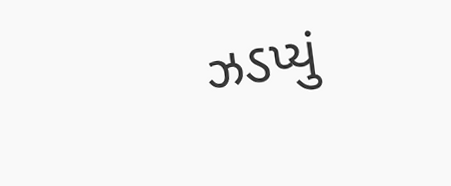ઝડપ્યું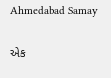Ahmedabad Samay

એક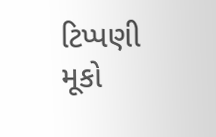ટિપ્પણી મૂકો